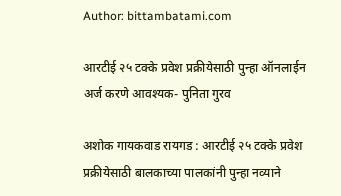Author: bittambatami.com

आरटीई २५ टक्के प्रवेश प्रक्रीयेसाठी पुन्हा ऑनलाईन अर्ज करणे आवश्यक- पुनिता गुरव

अशोक गायकवाड रायगड : आरटीई २५ टक्के प्रवेश प्रक्रीयेसाठी बालकाच्या पालकांनी पुन्हा नव्याने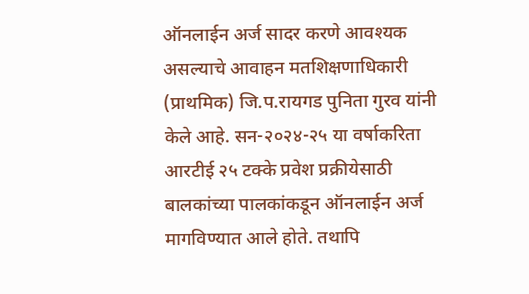ऑनलाईन अर्ज सादर करणे आवश्यक असल्याचे आवाहन मतशिक्षणाधिकारी (प्राथमिक) जि.प.रायगड पुनिता गुरव यांनी केले आहे. सन-२०२४-२५ या वर्षाकरिता आरटीई २५ टक्के प्रवेश प्रक्रीयेसाठी बालकांच्या पालकांकडून ऑनलाईन अर्ज मागविण्यात आले होते. तथापि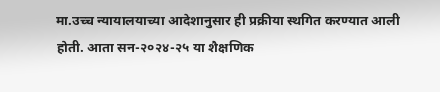मा.उच्च न्यायालयाच्या आदेशानुसार ही प्रक्रीया स्थगित करण्यात आली होती. आता सन-२०२४-२५ या शैक्षणिक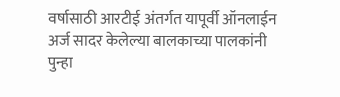वर्षासाठी आरटीई अंतर्गत यापूर्वी ऑनलाईन अर्ज सादर केलेल्या बालकाच्या पालकांनी पुन्हा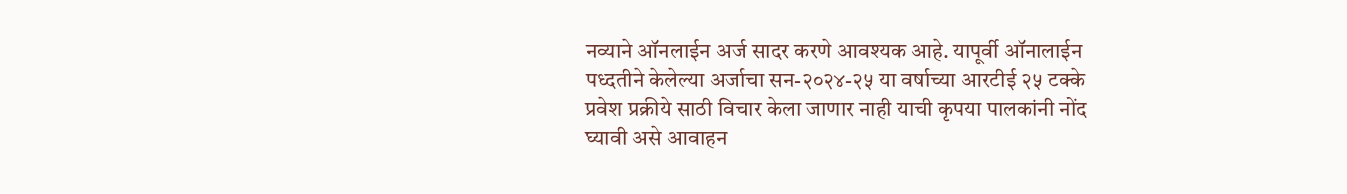नव्याने ऑनलाईन अर्ज सादर करणे आवश्यक आहे. यापूर्वी ऑनालाईन पध्दतीने केलेल्या अर्जाचा सन-२०२४-२५ या वर्षाच्या आरटीई २५ टक्के प्रवेश प्रक्रीये साठी विचार केला जाणार नाही याची कृपया पालकांनी नोंद घ्यावी असे आवाहन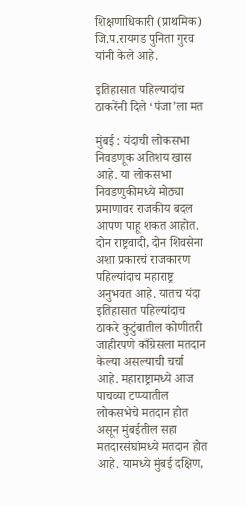शिक्षणाधिकारी (प्राथमिक) जि.प.रायगड पुनिता गुरव यांनी केले आहे.

इतिहासात पहिल्यादांच ठाकरेंनी दिले ‘पंजा’ला मत

मुंबई : यंदाची लोकसभा निवडणूक अतिशय खास आहे. या लोकसभा निवडणुकीमध्ये मोठ्या प्रमाणावर राजकीय बदल आपण पाहू शकत आहोत. दोन राष्ट्रवादी, दोन शिवसेना अशा प्रकारचं राजकारण पहिल्यांदाच महाराष्ट्र अनुभवत आहे. यातच यंदा इतिहासात पहिल्यांदाच ठाकरे कुटुंबातील कोणीतरी जाहीरपणे काँग्रेसला मतदान केल्या असल्याची चर्चा आहे. महाराष्ट्रामध्ये आज पाचव्या टप्प्यातील लोकसभेचे मतदान होत असून मुंबईतील सहा मतदारसंघांमध्ये मतदान होत आहे. यामध्ये मुंबई दक्षिण,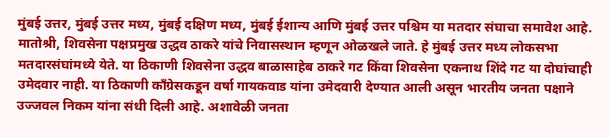मुंबई उत्तर, मुंबई उत्तर मध्य, मुंबई दक्षिण मध्य, मुंबई ईशान्य आणि मुंबई उत्तर पश्चिम या मतदार संघाचा समावेश आहे. मातोश्री, शिवसेना पक्षप्रमुख उद्धव ठाकरे यांचे निवासस्थान म्हणून ओळखले जाते. हे मुंबई उत्तर मध्य लोकसभा मतदारसंघांमध्ये येते. या ठिकाणी शिवसेना उद्धव बाळासाहेब ठाकरे गट किंवा शिवसेना एकनाथ शिंदे गट या दोघांचाही उमेदवार नाही. या ठिकाणी काँग्रेसकडून वर्षा गायकवाड यांना उमेदवारी देण्यात आली असून भारतीय जनता पक्षाने उज्जवल निकम यांना संधी दिली आहे. अशावेळी जनता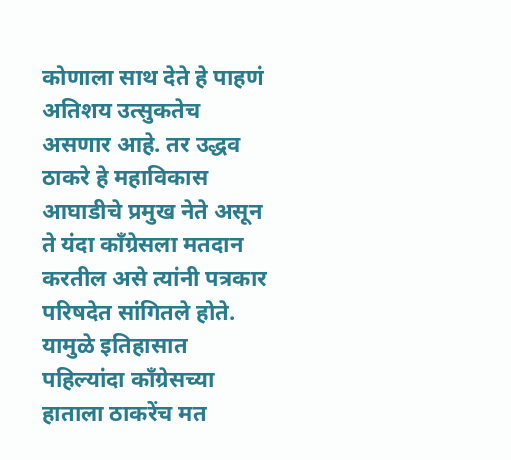कोणाला साथ देते हे पाहणं अतिशय उत्सुकतेच असणार आहे. तर उद्धव ठाकरे हे महाविकास आघाडीचे प्रमुख नेते असून ते यंदा काँग्रेसला मतदान करतील असे त्यांनी पत्रकार परिषदेत सांगितले होते. यामुळे इतिहासात पहिल्यांदा काँग्रेसच्या हाताला ठाकरेंच मत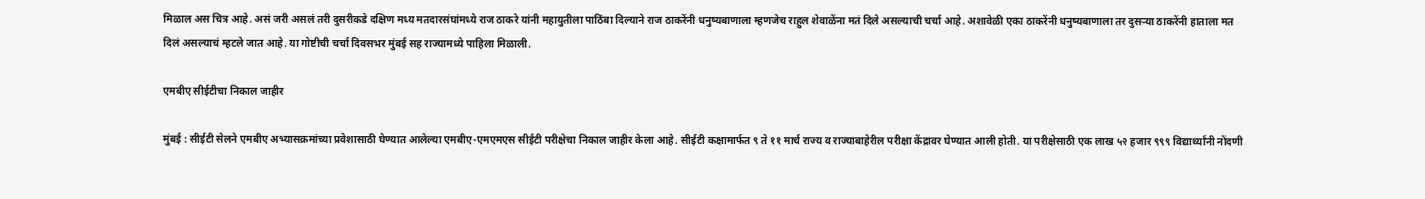मिळाल अस चित्र आहे. असं जरी असलं तरी दुसरीकडे दक्षिण मध्य मतदारसंघांमध्ये राज ठाकरे यांनी महायुतीला पाठिंबा दिल्याने राज ठाकरेंनी धनुष्यबाणाला म्हणजेच राहुल शेवाळेंना मतं दिले असल्याची चर्चा आहे. अशावेळी एका ठाकरेंनी धनुष्यबाणाला तर दुसऱ्या ठाकरेंनी हाताला मत दिलं असल्याचं म्हटले जात आहे. या गोष्टीची चर्चा दिवसभर मुंबई सह राज्यामध्ये पाहिला मिळाली.

एमबीए सीईटीचा निकाल जाहीर

मुंबई : सीईटी सेलने एमबीए अभ्यासक्रमांच्या प्रवेशासाठी घेण्यात आलेल्या एमबीए-एमएमएस सीईटी परीक्षेचा निकाल जाहीर केला आहे. सीईटी कक्षामार्फत ९ ते ११ मार्च राज्य व राज्याबाहेरील परीक्षा केंद्रावर घेण्यात आली होती. या परीक्षेसाठी एक लाख ५२ हजार ९९९ विद्यार्थ्यांनी नोंदणी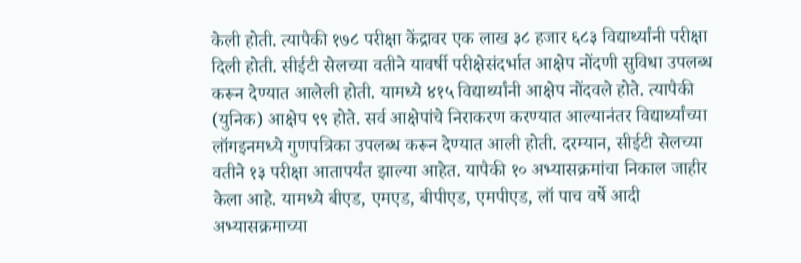केली होती. त्यापैकी १७८ परीक्षा केंद्रावर एक लाख ३८ हजार ६८३ विद्यार्थ्यांनी परीक्षा दिली होती. सीईटी सेलच्या वतीने यावर्षी परीक्षेसंदर्भात आक्षेप नोंदणी सुविधा उपलब्ध करून देण्यात आलेली होती. यामध्ये ४१५ विद्यार्थ्यांनी आक्षेप नोंदवले होते. त्यापैकी (युनिक) आक्षेप ९९ होते. सर्व आक्षेपांचे निराकरण करण्यात आल्यानंतर विद्यार्थ्यांच्या लॉगइनमध्ये गुणपत्रिका उपलब्ध करून देण्यात आली होती. दरम्यान, सीईटी सेलच्या वतीने १३ परीक्षा आतापर्यंत झाल्या आहेत. यापैकी १० अभ्यासक्रमांचा निकाल जाहीर केला आहे. यामध्ये बीएड, एमएड, बीपीएड, एमपीएड, लॉ पाच वर्षे आदी अभ्यासक्रमाच्या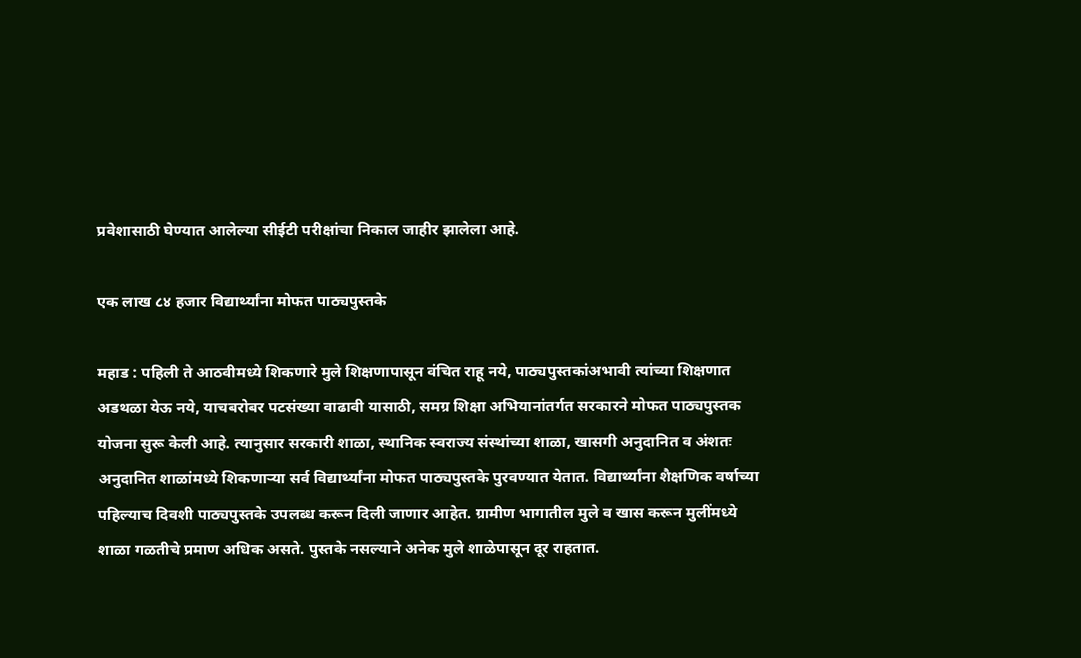प्रवेशासाठी घेण्यात आलेल्या सीईटी परीक्षांचा निकाल जाहीर झालेला आहे.

एक लाख ८४ हजार विद्यार्थ्यांना मोफत पाठ्यपुस्तके

महाड : पहिली ते आठवीमध्ये शिकणारे मुले शिक्षणापासून वंचित राहू नये, पाठ्यपुस्तकांअभावी त्‍यांच्या शिक्षणात अडथळा येऊ नये, याचबरोबर पटसंख्या वाढावी यासाठी, समग्र शिक्षा अभियानांतर्गत सरकारने मोफत पाठ्यपुस्तक योजना सुरू केली आहे. त्‍यानुसार सरकारी शाळा, स्थानिक स्वराज्य संस्थांच्या शाळा, खासगी अनुदानित व अंशतः अनुदानित शाळांमध्ये शिकणाऱ्या सर्व विद्यार्थ्यांना मोफत पाठ्यपुस्तके पुरवण्यात येतात. विद्यार्थ्यांना शैक्षणिक वर्षाच्या पहिल्याच दिवशी पाठ्यपुस्‍तके उपलब्ध करून दिली जाणार आहेत. ग्रामीण भागातील मुले व खास करून मुलींमध्ये शाळा गळतीचे प्रमाण अधिक असते. पुस्तके नसल्याने अनेक मुले शाळेपासून दूर राहतात.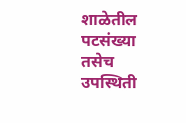शाळेतील पटसंख्या तसेच उपस्‍थिती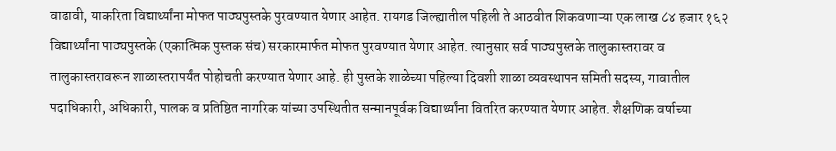वाढावी, याकरिता विद्यार्थ्यांना मोफत पाठ्यपुस्तके पुरवण्यात येणार आहेत. रायगड जिल्ह्यातील पहिली ते आठवीत शिकवणाऱ्या एक लाख ८४ हजार १६२ विद्यार्थ्यांना पाठ्यपुस्तके (एकात्मिक पुस्तक संच) सरकारमार्फत मोफत पुरवण्यात येणार आहेत. त्यानुसार सर्व पाठ्यपुस्तके तालुकास्तरावर व तालुकास्तरावरून शाळास्तरापर्यंत पोहोचती करण्यात येणार आहे. ही पुस्तके शाळेच्या पहिल्या दिवशी शाळा व्यवस्थापन समिती सदस्य, गावातील पदाधिकारी, अधिकारी, पालक व प्रतिष्ठित नागरिक यांच्या उपस्थितीत सन्मानपूर्वक विद्यार्थ्यांना वितरित करण्यात येणार आहेत. शैक्षणिक वर्षाच्या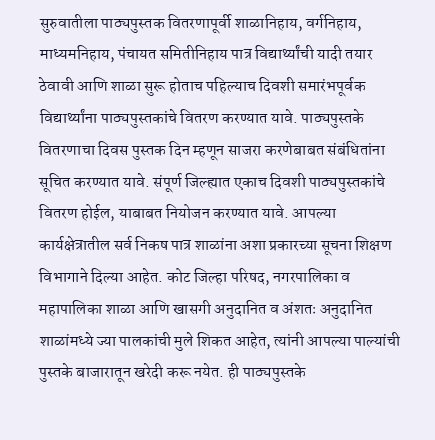सुरुवातीला पाठ्यपुस्तक वितरणापूर्वी शाळानिहाय, वर्गनिहाय, माध्यमनिहाय, पंचायत समितीनिहाय पात्र विद्यार्थ्यांची यादी तयार ठेवावी आणि शाळा सुरू होताच पहिल्याच दिवशी समारंभपूर्वक विद्यार्थ्यांना पाठ्यपुस्तकांचे वितरण करण्यात यावे. पाठ्यपुस्तके वितरणाचा दिवस पुस्तक दिन म्हणून साजरा करणेबाबत संबंधितांना सूचित करण्यात यावे. संपूर्ण जिल्ह्यात एकाच दिवशी पाठ्यपुस्तकांचे वितरण होईल, याबाबत नियोजन करण्यात यावे. आपल्या कार्यक्षेत्रातील सर्व निकष पात्र शाळांना अशा प्रकारच्या सूचना शिक्षण विभागाने दिल्या आहेत. कोट जिल्हा परिषद, नगरपालिका व महापालिका शाळा आणि खासगी अनुदानित व अंशतः अनुदानित शाळांमध्ये ज्या पालकांची मुले शिकत आहेत, त्यांनी आपल्या पाल्यांची पुस्तके बाजारातून खरेदी करू नयेत. ही पाठ्यपुस्तके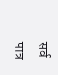सर्व पात्र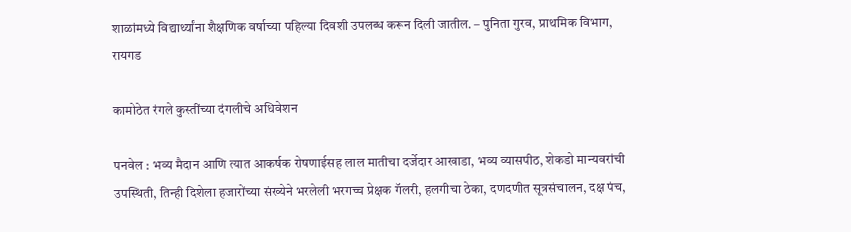शाळांमध्ये विद्यार्थ्यांना शैक्षणिक वर्षाच्या पहिल्या दिवशी उपलब्ध करून दिली जातील. – पुनिता गुरव, प्राथमिक विभाग, रायगड

कामोठेत रंगले कुस्तींच्या दंगलीचे अधिवेशन

पनवेल : भव्य मैदान आणि त्यात आकर्षक रोषणाईसह लाल मातीचा दर्जेदार आखाडा, भव्य व्यासपीठ, शेकडो मान्यवरांची उपस्थिती, तिन्ही दिशेला हजारोंच्या संख्येने भरलेली भरगच्च प्रेक्षक गॅलरी, हलगीचा ठेका, दणदणीत सूत्रसंचालन, दक्ष पंच,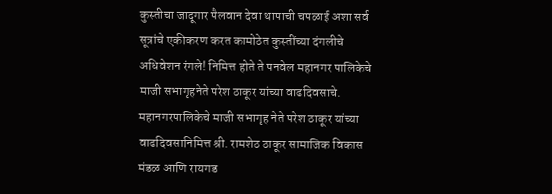कुस्तीचा जादूगार पैलवान देवा थापाची चपळाई अशा सर्व सूत्रांचे एकीकरण करत कामोठेत कुस्तींच्या दंगलीचे अधिवेशन रंगले! निमित्त होते ते पनवेल महानगर पालिकेचे माजी सभागृहनेते परेश ठाकूर यांच्या वाढदिवसाचे. महानगरपालिकेचे माजी सभागृह नेते परेश ठाकूर यांच्या वाढदिवसानिमित्त श्री. रामशेठ ठाकूर सामाजिक विकास मंडळ आणि रायगड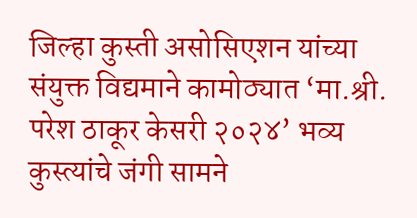जिल्हा कुस्ती असोसिएशन यांच्या संयुक्त विद्यमाने कामोठ्यात ‘मा.श्री. परेश ठाकूर केसरी २०२४’ भव्य कुस्त्यांचे जंगी सामने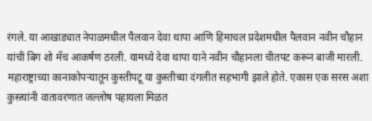रंगले. या आखाड्यात नेपाळमधील पैलवान देवा थापा आणि हिमाचल प्रदेशमधील पैलवान नवीन चौहान यांची बिग शो मॅच आकर्षण ठरली. यामध्ये देवा थापा याने नवीन चौहानला चीतपट करून बाजी मारली. महाराष्ट्राच्या कानाकोपऱ्यातून कुस्तीपटू या कुस्तीच्या दंगलीत सहभागी झाले होते. एकास एक सरस अशा कुस्त्यांनी वातावरणात जल्लोष पहायला मिळत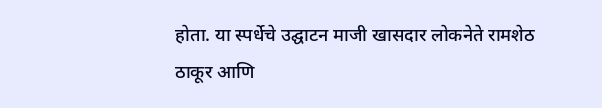होता. या स्पर्धेचे उद्घाटन माजी खासदार लोकनेते रामशेठ ठाकूर आणि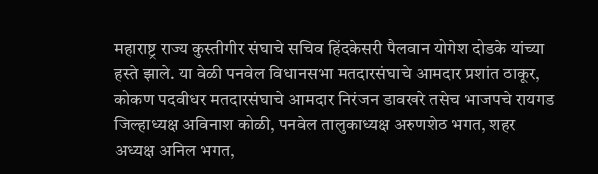महाराष्ट्र राज्य कुस्तीगीर संघाचे सचिव हिंदकेसरी पैलवान योगेश दोडके यांच्या हस्ते झाले. या वेळी पनवेल विधानसभा मतदारसंघाचे आमदार प्रशांत ठाकूर, कोकण पदवीधर मतदारसंघाचे आमदार निरंजन डावखरे तसेच भाजपचे रायगड जिल्हाध्यक्ष अविनाश कोळी, पनवेल तालुकाध्यक्ष अरुणशेठ भगत, शहर अध्यक्ष अनिल भगत,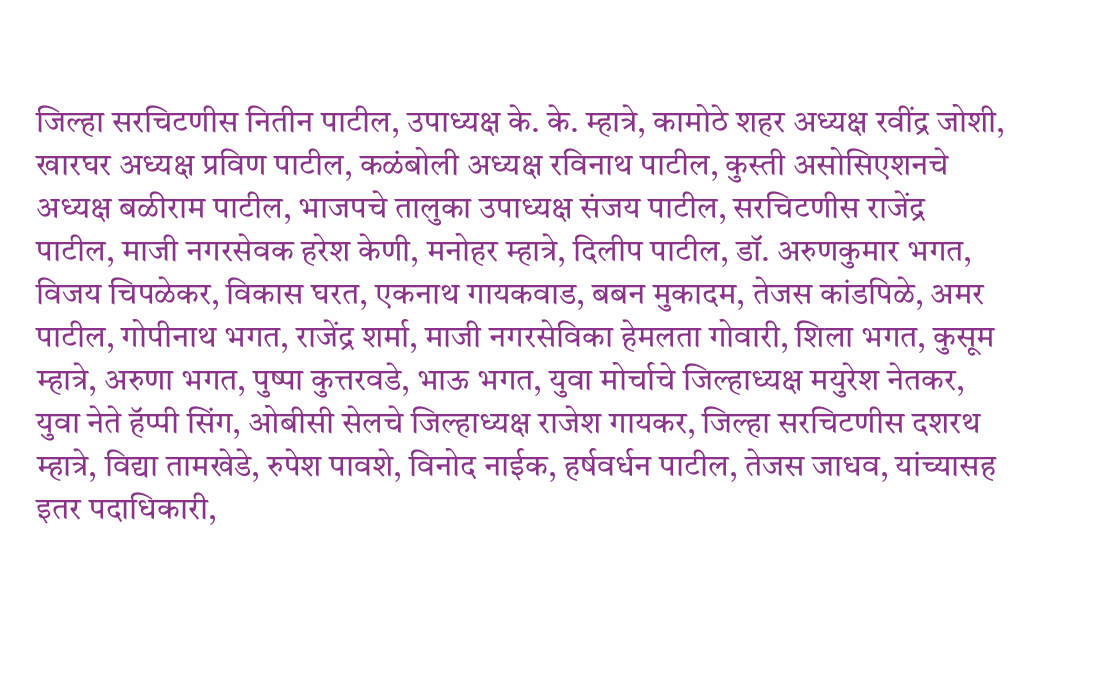जिल्हा सरचिटणीस नितीन पाटील, उपाध्यक्ष के. के. म्हात्रे, कामोठे शहर अध्यक्ष रवींद्र जोशी, खारघर अध्यक्ष प्रविण पाटील, कळंबोली अध्यक्ष रविनाथ पाटील, कुस्ती असोसिएशनचे अध्यक्ष बळीराम पाटील, भाजपचे तालुका उपाध्यक्ष संजय पाटील, सरचिटणीस राजेंद्र पाटील, माजी नगरसेवक हरेश केणी, मनोहर म्हात्रे, दिलीप पाटील, डॉ. अरुणकुमार भगत, विजय चिपळेकर, विकास घरत, एकनाथ गायकवाड, बबन मुकादम, तेजस कांडपिळे, अमर पाटील, गोपीनाथ भगत, राजेंद्र शर्मा, माजी नगरसेविका हेमलता गोवारी, शिला भगत, कुसूम म्हात्रे, अरुणा भगत, पुष्पा कुत्तरवडे, भाऊ भगत, युवा मोर्चाचे जिल्हाध्यक्ष मयुरेश नेतकर, युवा नेते हॅप्पी सिंग, ओबीसी सेलचे जिल्हाध्यक्ष राजेश गायकर, जिल्हा सरचिटणीस दशरथ म्हात्रे, विद्या तामखेडे, रुपेश पावशे, विनोद नाईक, हर्षवर्धन पाटील, तेजस जाधव, यांच्यासह इतर पदाधिकारी,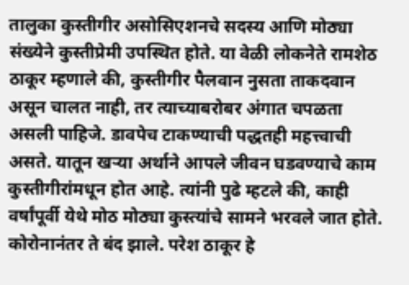तालुका कुस्तीगीर असोसिएशनचे सदस्य आणि मोठ्या संख्येने कुस्तीप्रेमी उपस्थित होते. या वेळी लोकनेते रामशेठ ठाकूर म्हणाले की, कुस्तीगीर पैलवान नुसता ताकदवान असून चालत नाही, तर त्याच्याबरोबर अंगात चपळता असली पाहिजे. डावपेच टाकण्याची पद्धतही महत्त्वाची असते. यातून खर्‍या अर्थाने आपले जीवन घडवण्याचे काम कुस्तीगीरांमधून होत आहे. त्यांनी पुढे म्हटले की, काही वर्षांपूर्वी येथे मोठ मोठ्या कुस्त्यांचे सामने भरवले जात होते. कोरोनानंतर ते बंद झाले. परेश ठाकूर हे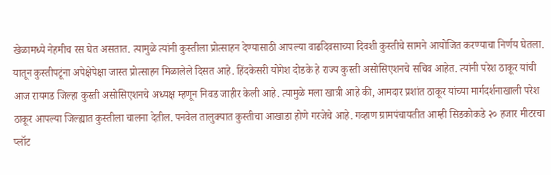खेळामध्ये नेहमीच रस घेत असतात. त्यामुळे त्यांनी कुस्तीला प्रोत्साहन देण्यासाठी आपल्या वाढदिवसाच्या दिवशी कुस्तीचे सामने आयोजित करण्याचा निर्णय घेतला. यातून कुस्तीपटूंना अपेक्षेपेक्षा जास्त प्रोत्साहन मिळालेले दिसत आहे. हिंदकेसरी योगेश दोडके हे राज्य कुस्ती असोसिएशनचे सचिव आहेत. त्यांनी परेश ठाकूर यांची आज रायगड जिल्हा कुस्ती असोसिएशनचे अध्यक्ष म्हणून निवड जाहीर केली आहे. त्यामुळे मला खात्री आहे की, आमदार प्रशांत ठाकूर यांच्या मार्गदर्शनाखाली परेश ठाकूर आपल्या जिल्ह्यात कुस्तीला चालना देतील. पनवेल तालुक्यात कुस्तीचा आखाडा होणे गरजेचे आहे. गव्हाण ग्रामपंचायतीत आम्ही सिडकोकडे २० हजार मीटरचा प्लॉट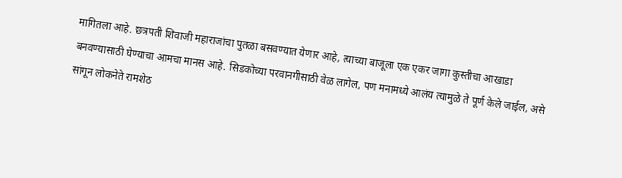मागितला आहे. छत्रपती शिवाजी महाराजांचा पुतळा बसवण्यात येणार आहे, त्याच्या बाजूला एक एकर जागा कुस्तीचा आखाडा बनवण्यासाठी घेण्याचा आमचा मानस आहे. सिडकोच्या परवानगीसाठी वेळ लागेल, पण मनामध्ये आलंय त्यामुळे ते पूर्ण केले जाईल, असे सांगून लोकनेते रामशेठ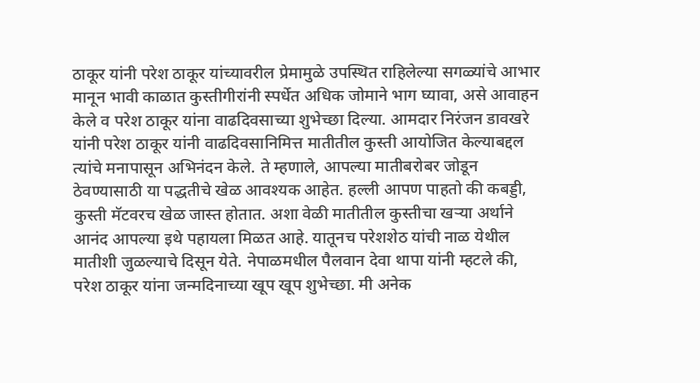ठाकूर यांनी परेश ठाकूर यांच्यावरील प्रेमामुळे उपस्थित राहिलेल्या सगळ्यांचे आभार मानून भावी काळात कुस्तीगीरांनी स्पर्धेत अधिक जोमाने भाग घ्यावा, असे आवाहन केले व परेश ठाकूर यांना वाढदिवसाच्या शुभेच्छा दिल्या. आमदार निरंजन डावखरे यांनी परेश ठाकूर यांनी वाढदिवसानिमित्त मातीतील कुस्ती आयोजित केल्याबद्दल त्यांचे मनापासून अभिनंदन केले. ते म्हणाले, आपल्या मातीबरोबर जोडून ठेवण्यासाठी या पद्धतीचे खेळ आवश्यक आहेत. हल्ली आपण पाहतो की कबड्डी, कुस्ती मॅटवरच खेळ जास्त होतात. अशा वेळी मातीतील कुस्तीचा खर्‍या अर्थाने आनंद आपल्या इथे पहायला मिळत आहे. यातूनच परेशशेठ यांची नाळ येथील मातीशी जुळल्याचे दिसून येते. नेपाळमधील पैलवान देवा थापा यांनी म्हटले की, परेश ठाकूर यांना जन्मदिनाच्या खूप खूप शुभेच्छा. मी अनेक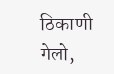ठिकाणी गेलो,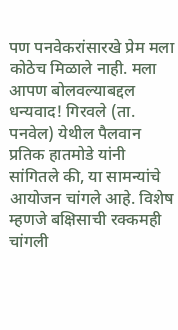पण पनवेकरांसारखे प्रेम मला कोठेच मिळाले नाही. मला आपण बोलवल्याबद्दल धन्यवाद! गिरवले (ता. पनवेल) येथील पैलवान प्रतिक हातमोडे यांनी सांगितले की, या सामन्यांचे आयोजन चांगले आहे. विशेष म्हणजे बक्षिसाची रक्कमही चांगली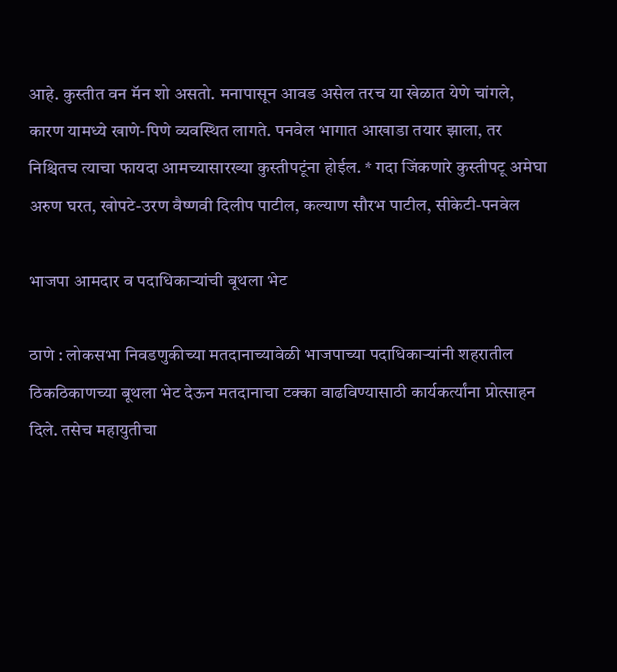आहे. कुस्तीत वन मॅन शो असतो. मनापासून आवड असेल तरच या खेळात येणे चांगले, कारण यामध्ये खाणे-पिणे व्यवस्थित लागते. पनवेल भागात आखाडा तयार झाला, तर निश्चितच त्याचा फायदा आमच्यासारख्या कुस्तीपटूंना होईल. * गदा जिंकणारे कुस्तीपटू अमेघा अरुण घरत, खोपटे-उरण वैष्णवी दिलीप पाटील, कल्याण सौरभ पाटील, सीकेटी-पनवेल

भाजपा आमदार व पदाधिकाऱ्यांची बूथला भेट

ठाणे : लोकसभा निवडणुकीच्या मतदानाच्यावेळी भाजपाच्या पदाधिकाऱ्यांनी शहरातील ठिकठिकाणच्या बूथला भेट देऊन मतदानाचा टक्का वाढविण्यासाठी कार्यकर्त्यांना प्रोत्साहन दिले. तसेच महायुतीचा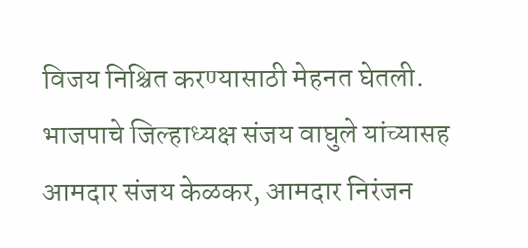विजय निश्चित करण्यासाठी मेहनत घेतली. भाजपाचे जिल्हाध्यक्ष संजय वाघुले यांच्यासह आमदार संजय केळकर, आमदार निरंजन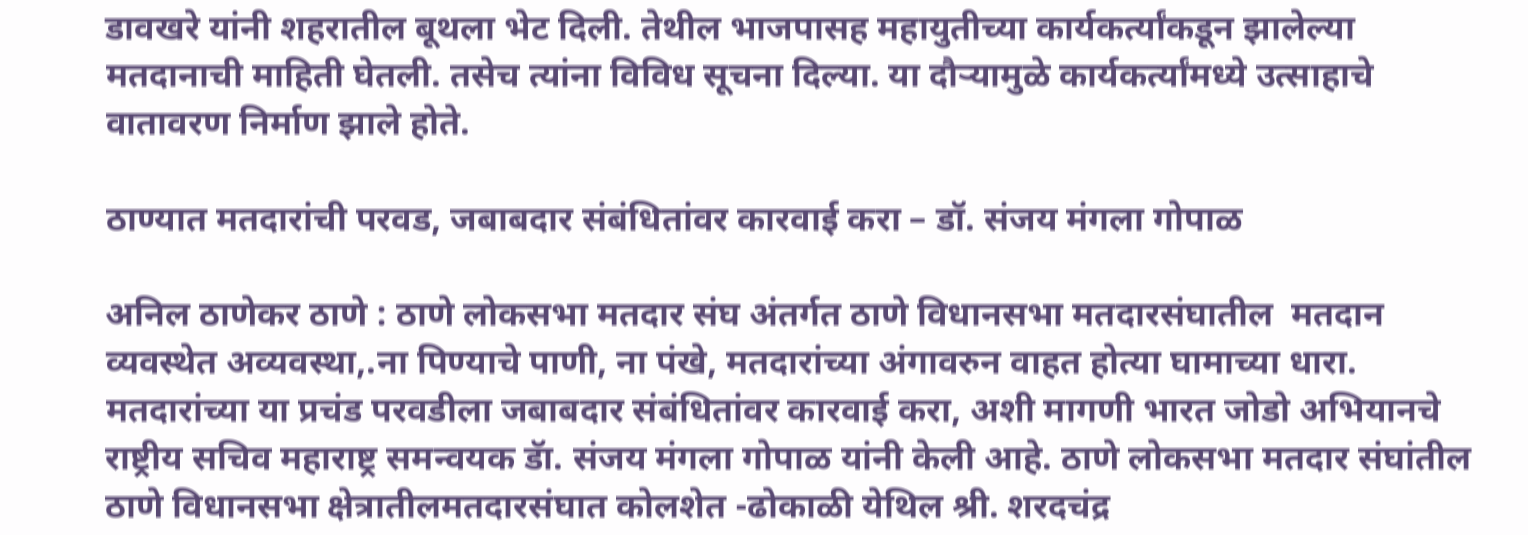डावखरे यांनी शहरातील बूथला भेट दिली. तेथील भाजपासह महायुतीच्या कार्यकर्त्यांकडून झालेल्या मतदानाची माहिती घेतली. तसेच त्यांना विविध सूचना दिल्या. या दौऱ्यामुळे कार्यकर्त्यांमध्ये उत्साहाचे वातावरण निर्माण झाले होते.

ठाण्यात मतदारांची परवड, जबाबदार संबंधितांवर कारवाई करा – डॉ. संजय मंगला गोपाळ

अनिल ठाणेकर ठाणे : ठाणे लोकसभा मतदार संघ अंतर्गत ठाणे विधानसभा मतदारसंघातील  मतदान व्यवस्थेत अव्यवस्था,.ना पिण्याचे पाणी, ना पंखे, मतदारांच्या अंगावरुन वाहत होत्या घामाच्या धारा. मतदारांच्या या प्रचंड परवडीला जबाबदार संबंधितांवर कारवाई करा, अशी मागणी भारत जोडो अभियानचे राष्ट्रीय सचिव महाराष्ट्र समन्वयक डॅा. संजय मंगला गोपाळ यांनी केली आहे. ठाणे लोकसभा मतदार संघांतील ठाणे विधानसभा क्षेत्रातीलमतदारसंघात कोलशेत -ढोकाळी येथिल श्री. शरदचंद्र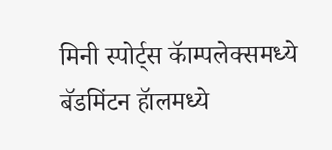मिनी स्पोर्ट्स कॅाम्पलेक्समध्ये बॅडमिंटन हॅालमध्ये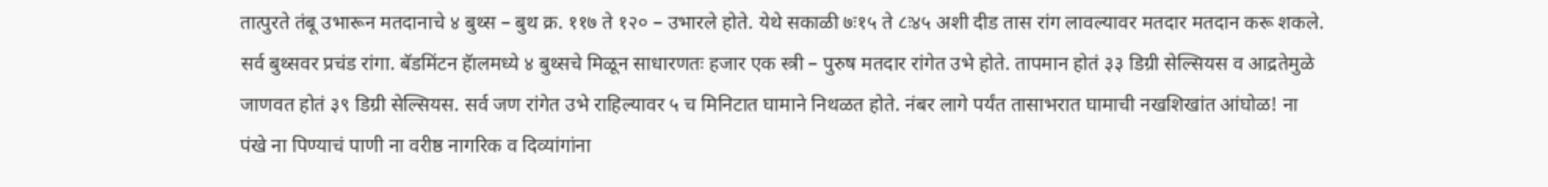तात्पुरते तंबू उभारून मतदानाचे ४ बुथ्स – बुथ क्र. ११७ ते १२० – उभारले होते. येथे सकाळी ७ः१५ ते ८ः४५ अशी दीड तास रांग लावल्यावर मतदार मतदान करू शकले. सर्व बुथ्सवर प्रचंड रांगा. बॅडमिंटन हॅालमध्ये ४ बुथ्सचे मिळून साधारणतः हजार एक स्त्री – पुरुष मतदार रांगेत उभे होते. तापमान होतं ३३ डिग्री सेल्सियस व आद्रतेमुळे जाणवत होतं ३९ डिग्री सेल्सियस. सर्व जण रांगेत उभे राहिल्यावर ५ च मिनिटात घामाने निथळत होते. नंबर लागे पर्यंत तासाभरात घामाची नखशिखांत आंघोळ! ना पंखे ना पिण्याचं पाणी ना वरीष्ठ नागरिक व दिव्यांगांना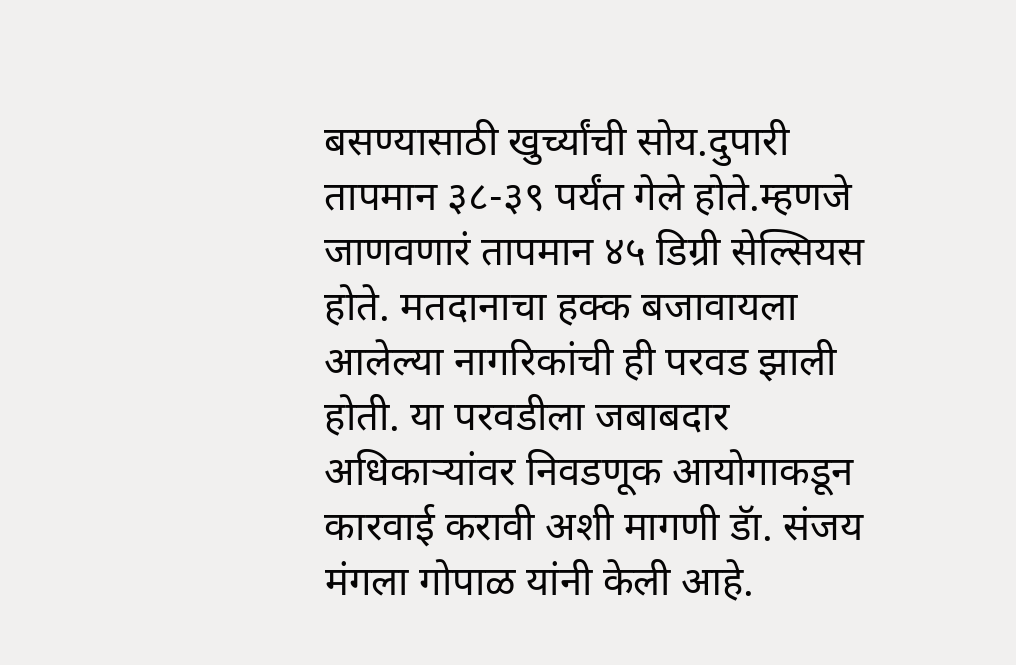बसण्यासाठी खुर्च्यांची सोय.दुपारी तापमान ३८-३९ पर्यंत गेले होते.म्हणजे जाणवणारं तापमान ४५ डिग्री सेल्सियस होते. मतदानाचा हक्क बजावायला आलेल्या नागरिकांची ही परवड झाली होती. या परवडीला जबाबदार अधिकार्‍यांवर निवडणूक आयोगाकडून कारवाई करावी अशी मागणी डॅा. संजय मंगला गोपाळ यांनी केली आहे.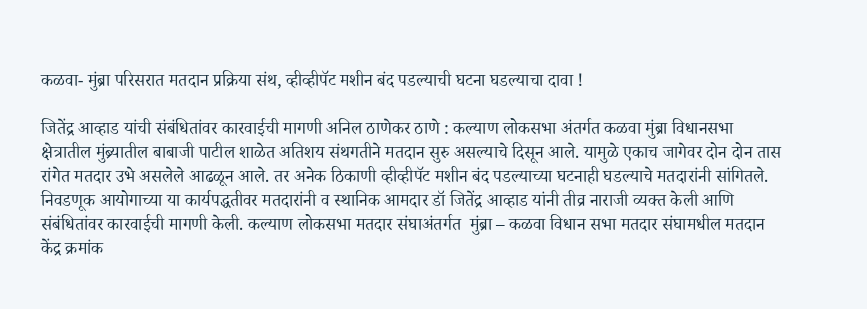कळवा- मुंब्रा परिसरात मतदान प्रक्रिया संथ, व्हीव्हीपॅट मशीन बंद पडल्याची घटना घडल्याचा दावा !

जितेंद्र आव्हाड यांची संबंधितांवर कारवाईची मागणी अनिल ठाणेकर ठाणे : कल्याण लोकसभा अंतर्गत कळवा मुंब्रा विधानसभा क्षेत्रातील मुंब्र्यातील बाबाजी पाटील शाळेत अतिशय संथगतीने मतदान सुरु असल्याचे दिसून आले. यामुळे एकाच जागेवर दोन दोन तास रांगेत मतदार उभे असलेले आढळून आले. तर अनेक ठिकाणी व्हीव्हीपॅट मशीन बंद पडल्याच्या घटनाही घडल्याचे मतदारांनी सांगितले. निवडणूक आयोगाच्या या कार्यपद्धतीवर मतदारांनी व स्थानिक आमदार डॉ जितेंद्र आव्हाड यांनी तीव्र नाराजी व्यक्त केली आणि संबंधितांवर कारवाईची मागणी केली. कल्याण लोकसभा मतदार संघाअंतर्गत  मुंब्रा – कळवा विधान सभा मतदार संघामधील मतदान केंद्र क्रमांक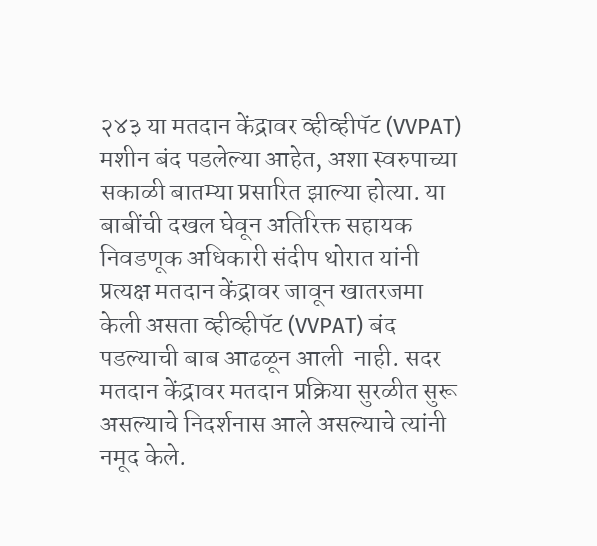२४३ या मतदान केंद्रावर व्हीव्हीपॅट (VVPAT)  मशीन बंद पडलेल्या आहेत, अशा स्वरुपाच्या सकाळी बातम्या प्रसारित झाल्या होत्या. या बाबींची दखल घेवून अतिरिक्त सहायक निवडणूक अधिकारी संदीप थोरात यांनी प्रत्यक्ष मतदान केंद्रावर जावून खातरजमा केली असता व्हीव्हीपॅट (VVPAT) बंद पडल्याची बाब आढळून आली  नाही. सदर मतदान केंद्रावर मतदान प्रक्रिया सुरळीत सुरू असल्याचे निदर्शनास आले असल्याचे त्यांनी नमूद केले.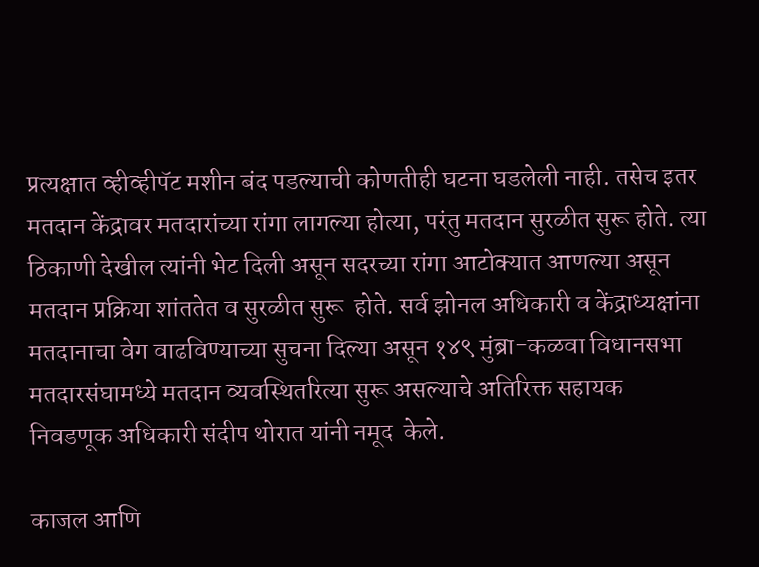प्रत्यक्षात व्हीव्हीपॅट मशीन बंद पडल्याची कोणतीही घटना घडलेली नाही. तसेच इतर मतदान केंद्रावर मतदारांच्या रांगा लागल्या होत्या, परंतु मतदान सुरळीत सुरू होते. त्या ठिकाणी देखील त्यांनी भेट दिली असून सदरच्या रांगा आटोक्यात आणल्या असून मतदान प्रक्रिया शांततेत व सुरळीत सुरू  होते. सर्व झोनल अधिकारी व केंद्राध्यक्षांना मतदानाचा वेग वाढविण्याच्या सुचना दिल्या असून १४९ मुंब्रा-कळवा विधानसभा मतदारसंघामध्ये मतदान व्यवस्थितरित्या सुरू असल्याचे अतिरिक्त सहायक  निवडणूक अधिकारी संदीप थोरात यांनी नमूद  केले.

काजल आणि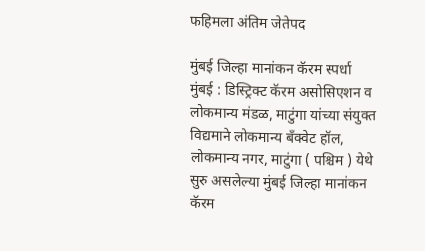फहिमला अंतिम जेतेपद

मुंबई जिल्हा मानांकन कॅरम स्पर्धा मुंबई : डिस्ट्रिक्ट कॅरम असोसिएशन व लोकमान्य मंडळ, माटुंगा यांच्या संयुक्त विद्यमाने लोकमान्य बँक्वेट हॉल, लोकमान्य नगर, माटुंगा ( पश्चिम ) येथे सुरु असलेल्या मुंबई जिल्हा मानांकन कॅरम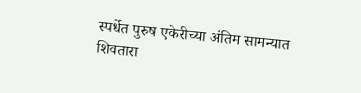स्पर्धेत पुरुष एकेरीच्या अंतिम सामन्यात शिवतारा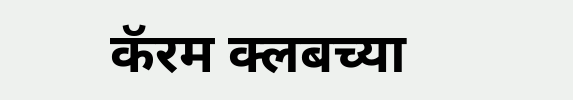कॅरम क्लबच्या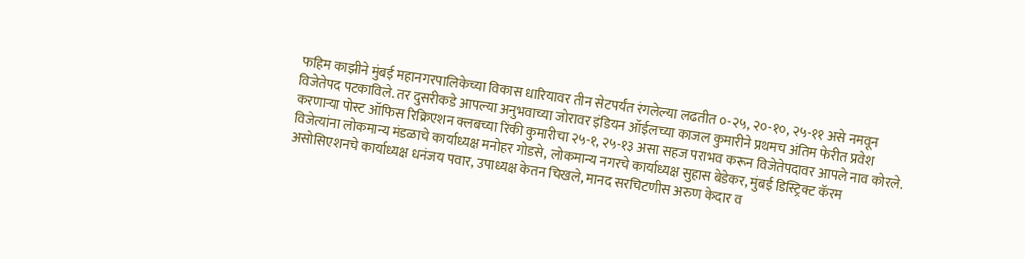फहिम काझीने मुंबई महानगरपालिकेच्या विकास धारियावर तीन सेटपर्यंत रंगलेल्या लढतीत ०-२५, २०-१०, २५-११ असे नमवून विजेतेपद पटकाविले. तर दुसरीकडे आपल्या अनुभवाच्या जोरावर इंडियन ऑईलच्या काजल कुमारीने प्रथमच अंतिम फेरीत प्रवेश करणाऱ्या पोस्ट ऑफिस रिक्रिएशन क्लबच्या रिंकी कुमारीचा २५-१, २५-१३ असा सहज पराभव करून विजेतेपदावर आपले नाव कोरले. विजेत्यांना लोकमान्य मंडळाचे कार्याध्यक्ष मनोहर गोडसे, लोकमान्य नगरचे कार्याध्यक्ष सुहास बेडेकर, मुंबई डिस्ट्रिक्ट कॅरम असोसिएशनचे कार्याध्यक्ष धनंजय पवार, उपाध्यक्ष केतन चिखले, मानद सरचिटणीस अरुण केदार व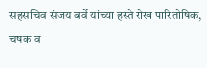सहसचिव संजय बर्वे यांच्या हस्ते रोख पारितोषिक, चषक व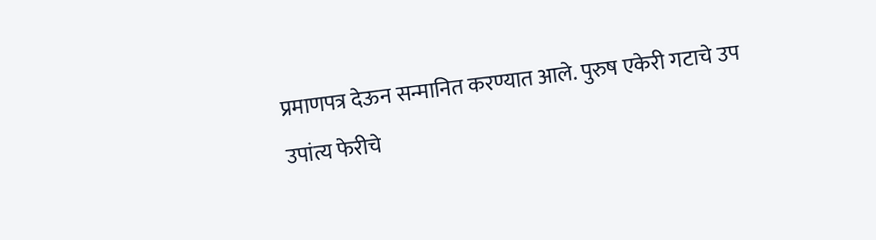प्रमाणपत्र देऊन सन्मानित करण्यात आले. पुरुष एकेरी गटाचे उप उपांत्य फेरीचे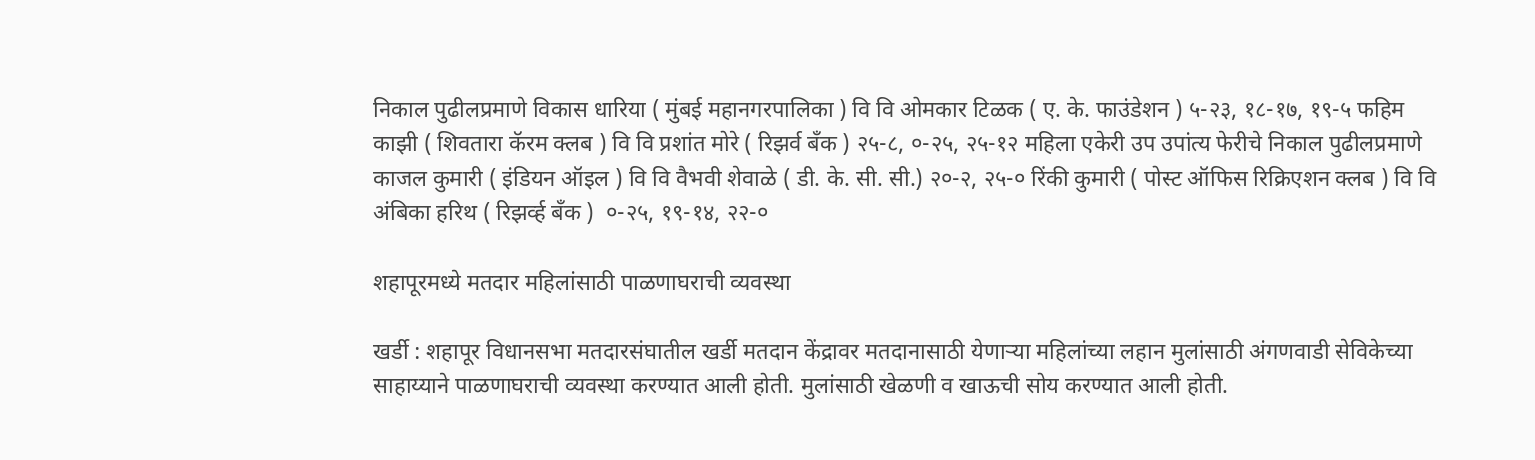निकाल पुढीलप्रमाणे विकास धारिया ( मुंबई महानगरपालिका ) वि वि ओमकार टिळक ( ए. के. फाउंडेशन ) ५-२३, १८-१७, १९-५ फहिम काझी ( शिवतारा कॅरम क्लब ) वि वि प्रशांत मोरे ( रिझर्व बँक ) २५-८, ०-२५, २५-१२ महिला एकेरी उप उपांत्य फेरीचे निकाल पुढीलप्रमाणे काजल कुमारी ( इंडियन ऑइल ) वि वि वैभवी शेवाळे ( डी. के. सी. सी.) २०-२, २५-० रिंकी कुमारी ( पोस्ट ऑफिस रिक्रिएशन क्लब ) वि वि अंबिका हरिथ ( रिझर्व्ह बँक )  ०-२५, १९-१४, २२-०

शहापूरमध्ये मतदार महिलांसाठी पाळणाघराची व्यवस्था

खर्डी : शहापूर विधानसभा मतदारसंघातील खर्डी मतदान केंद्रावर मतदानासाठी येणाऱ्या महिलांच्या लहान मुलांसाठी अंगणवाडी सेविकेच्या साहाय्याने पाळणाघराची व्यवस्था करण्यात आली होती. मुलांसाठी खेळणी व खाऊची सोय करण्यात आली होती.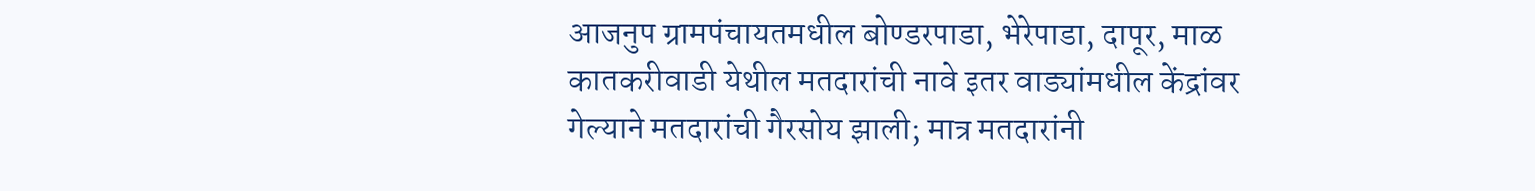आजनुप ग्रामपंचायतमधील बोण्डरपाडा, भेरेपाडा, दापूर, माळ कातकरीवाडी येथील मतदारांची नावे इतर वाड्यांमधील केंद्रांवर गेल्याने मतदारांची गैरसोय झाली; मात्र मतदारांनी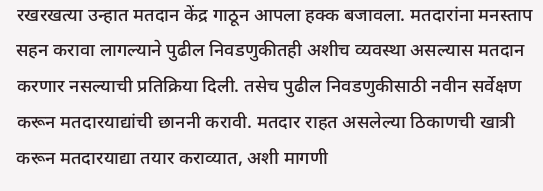रखरखत्या उन्हात मतदान केंद्र गाठून आपला हक्क बजावला. मतदारांना मनस्ताप सहन करावा लागल्याने पुढील निवडणुकीतही अशीच व्यवस्था असल्यास मतदान करणार नसल्याची प्रतिक्रिया दिली. तसेच पुढील निवडणुकीसाठी नवीन सर्वेक्षण करून मतदारयाद्यांची छाननी करावी. मतदार राहत असलेल्या ठिकाणची खात्री करून मतदारयाद्या तयार कराव्यात, अशी मागणी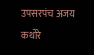उपसरपंच अजय कथोरे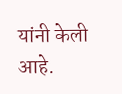यांनी केली आहे.